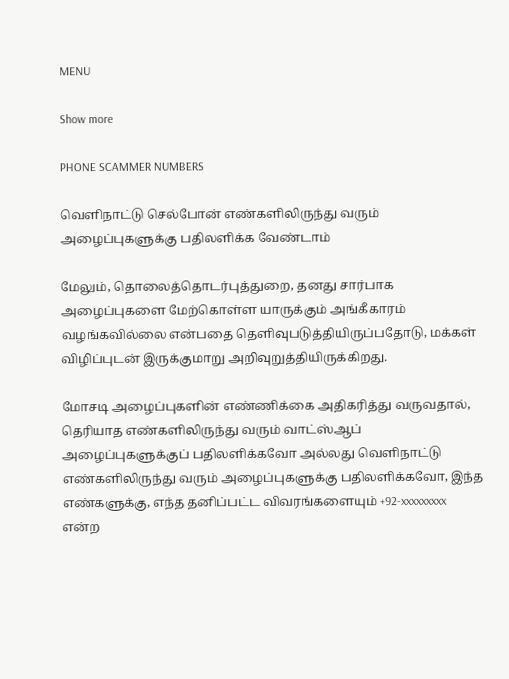MENU

Show more

PHONE SCAMMER NUMBERS

வெளிநாட்டு செல்போன் எண்களிலிருந்து வரும் அழைப்புகளுக்கு பதிலளிக்க வேண்டாம்

மேலும், தொலைத்தொடர்புத்துறை, தனது சார்பாக அழைப்புகளை மேற்கொள்ள யாருக்கும் அங்கீகாரம் வழங்கவில்லை என்பதை தெளிவுபடுத்தியிருப்பதோடு, மக்கள் விழிப்புடன் இருக்குமாறு அறிவுறுத்தியிருக்கிறது.

மோசடி அழைப்புகளின் எண்ணிக்கை அதிகரித்து வருவதால், தெரியாத எண்களிலிருந்து வரும் வாட்ஸ்ஆப் அழைப்புகளுக்குப் பதிலளிக்கவோ அல்லது வெளிநாட்டு எண்களிலிருந்து வரும் அழைப்புகளுக்கு பதிலளிக்கவோ, இந்த எண்களுக்கு, எந்த தனிப்பட்ட விவரங்களையும் +92-xxxxxxxxx என்ற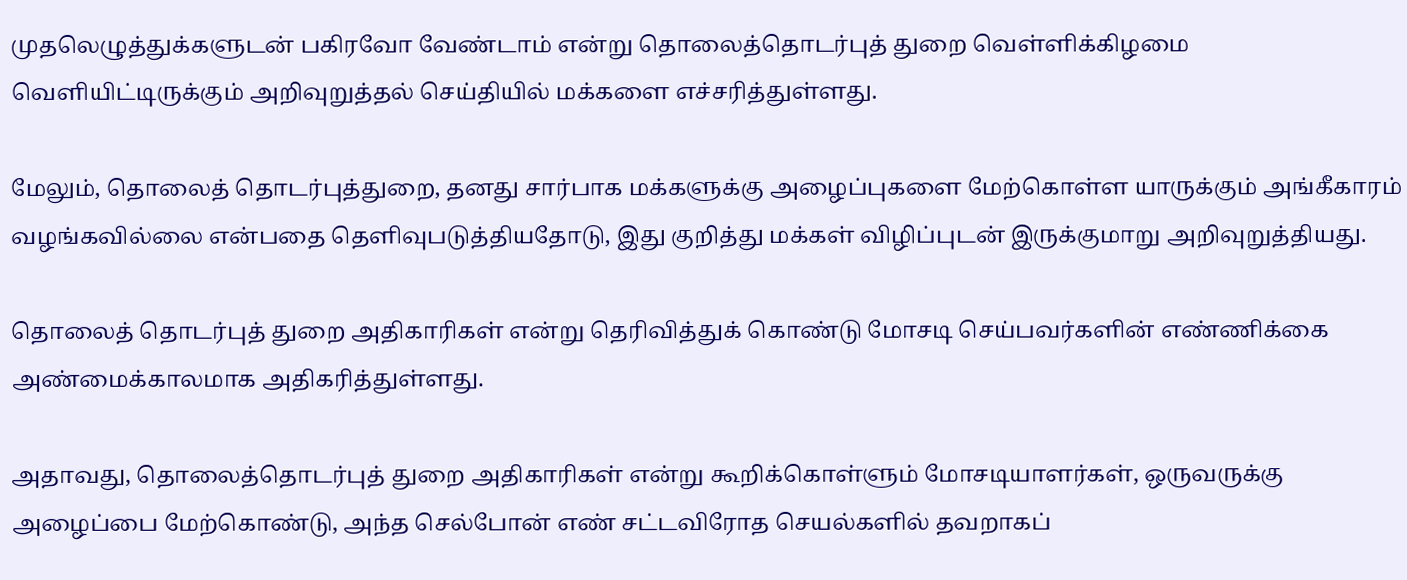முதலெழுத்துக்களுடன் பகிரவோ வேண்டாம் என்று தொலைத்தொடர்புத் துறை வெள்ளிக்கிழமை வெளியிட்டிருக்கும் அறிவுறுத்தல் செய்தியில் மக்களை எச்சரித்துள்ளது.

மேலும், தொலைத் தொடர்புத்துறை, தனது சார்பாக மக்களுக்கு அழைப்புகளை மேற்கொள்ள யாருக்கும் அங்கீகாரம் வழங்கவில்லை என்பதை தெளிவுபடுத்தியதோடு, இது குறித்து மக்கள் விழிப்புடன் இருக்குமாறு அறிவுறுத்தியது.

தொலைத் தொடர்புத் துறை அதிகாரிகள் என்று தெரிவித்துக் கொண்டு மோசடி செய்பவர்களின் எண்ணிக்கை அண்மைக்காலமாக அதிகரித்துள்ளது.

அதாவது, தொலைத்தொடர்புத் துறை அதிகாரிகள் என்று கூறிக்கொள்ளும் மோசடியாளர்கள், ஒருவருக்கு அழைப்பை மேற்கொண்டு, அந்த செல்போன் எண் சட்டவிரோத செயல்களில் தவறாகப்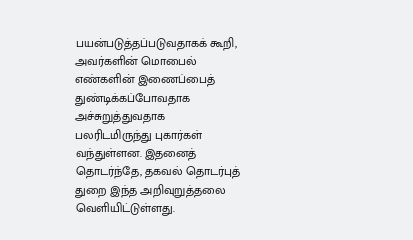பயன்படுத்தப்படுவதாகக் கூறி, அவர்களின் மொபைல் எண்களின் இணைப்பைத் துண்டிக்கப்போவதாக அச்சுறுத்துவதாக பலரிடமிருந்து புகார்கள் வந்துள்ளன. இதனைத் தொடர்ந்தே, தகவல் தொடர்புத் துறை இந்த அறிவுறுத்தலை வெளியிட்டுள்ளது.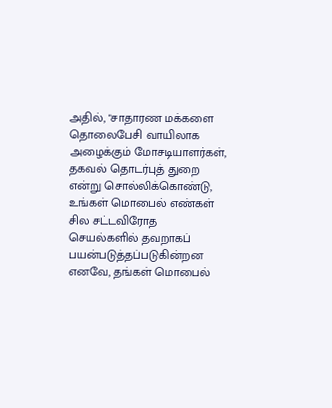அதில், "சாதாரண மக்களை தொலைபேசி வாயிலாக அழைக்கும் மோசடியாளர்கள், தகவல் தொடர்புத் துறை என்று சொல்லிக்கொண்டு, உங்கள் மொபைல் எண்கள் சில சட்டவிரோத செயல்களில் தவறாகப் பயன்படுத்தப்படுகின்றன எனவே, தங்கள் மொபைல்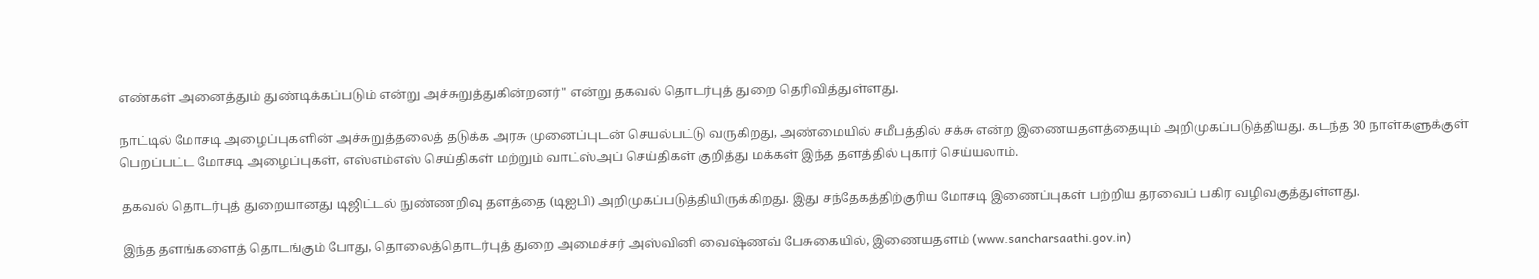எண்கள் அனைத்தும் துண்டிக்கப்படும் என்று அச்சுறுத்துகின்றனர்" என்று தகவல் தொடர்புத் துறை தெரிவித்துள்ளது.

நாட்டில் மோசடி அழைப்புகளின் அச்சுறுத்தலைத் தடுக்க அரசு முனைப்புடன் செயல்பட்டு வருகிறது, அண்மையில் சமீபத்தில் சக்சு என்ற இணையதளத்தையும் அறிமுகப்படுத்தியது. கடந்த 30 நாள்களுக்குள் பெறப்பட்ட மோசடி அழைப்புகள், எஸ்எம்எஸ் செய்திகள் மற்றும் வாட்ஸ்அப் செய்திகள் குறித்து மக்கள் இந்த தளத்தில் புகார் செய்யலாம்.

 தகவல் தொடர்புத் துறையானது டிஜிட்டல் நுண்ணறிவு தளத்தை (டிஐபி) அறிமுகப்படுத்தியிருக்கிறது. இது சந்தேகத்திற்குரிய மோசடி இணைப்புகள் பற்றிய தரவைப் பகிர வழிவகுத்துள்ளது.

 இந்த தளங்களைத் தொடங்கும் போது, தொலைத்தொடர்புத் துறை அமைச்சர் அஸ்வினி வைஷ்ணவ் பேசுகையில், இணையதளம் (www.sancharsaathi.gov.in)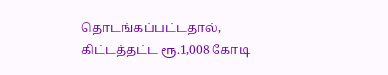தொடங்கப்பட்டதால், கிட்டத்தட்ட ரூ.1,008 கோடி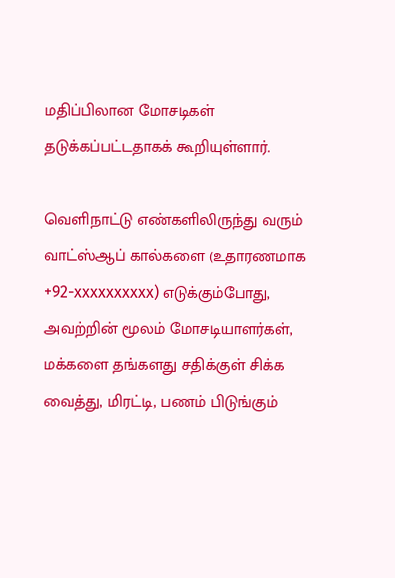மதிப்பிலான மோசடிகள் தடுக்கப்பட்டதாகக் கூறியுள்ளார்.

வெளிநாட்டு எண்களிலிருந்து வரும் வாட்ஸ்ஆப் கால்களை (உதாரணமாக +92-xxxxxxxxxx) எடுக்கும்போது, அவற்றின் மூலம் மோசடியாளர்கள், மக்களை தங்களது சதிக்குள் சிக்க வைத்து, மிரட்டி, பணம் பிடுங்கும்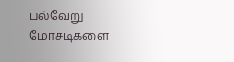பல்வேறு மோசடிகளை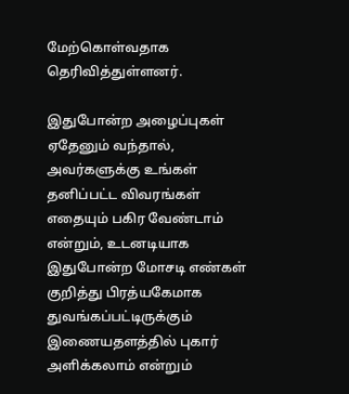மேற்கொள்வதாக தெரிவித்துள்ளனர்.

இதுபோன்ற அழைப்புகள் ஏதேனும் வந்தால், அவர்களுக்கு உங்கள் தனிப்பட்ட விவரங்கள் எதையும் பகிர வேண்டாம் என்றும், உடனடியாக இதுபோன்ற மோசடி எண்கள் குறித்து பிரத்யகேமாக துவங்கப்பட்டிருக்கும் இணையதளத்தில் புகார் அளிக்கலாம் என்றும்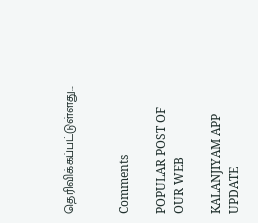தெரிவிக்கப்பட்டுள்ளது...


Comments

POPULAR POST OF OUR WEB

KALANJIYAM APP UPDATE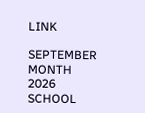LINK

SEPTEMBER MONTH 2026 SCHOOL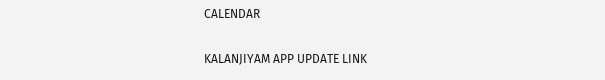CALENDAR

KALANJIYAM APP UPDATE LINK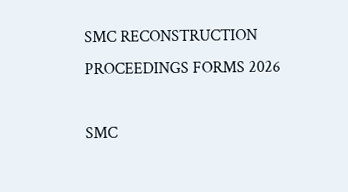SMC RECONSTRUCTION PROCEEDINGS FORMS 2026

SMC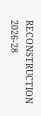RECONSTRUCTION 2026-28